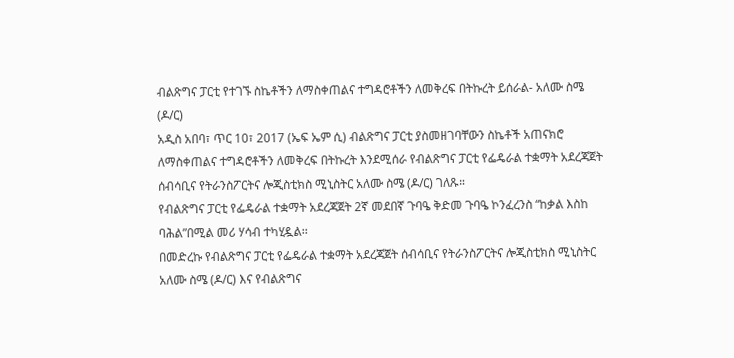ብልጽግና ፓርቲ የተገኙ ስኬቶችን ለማስቀጠልና ተግዳሮቶችን ለመቅረፍ በትኩረት ይሰራል- አለሙ ስሜ (ዶ/ር)
አዲስ አበባ፣ ጥር 10፣ 2017 (ኤፍ ኤም ሲ) ብልጽግና ፓርቲ ያስመዘገባቸውን ስኬቶች አጠናክሮ ለማስቀጠልና ተግዳሮቶችን ለመቅረፍ በትኩረት እንደሚሰራ የብልጽግና ፓርቲ የፌዴራል ተቋማት አደረጃጀት ሰብሳቢና የትራንስፖርትና ሎጂስቲክስ ሚኒስትር አለሙ ስሜ (ዶ/ር) ገለጹ።
የብልጽግና ፓርቲ የፌዴራል ተቋማት አደረጃጀት 2ኛ መደበኛ ጉባዔ ቅድመ ጉባዔ ኮንፈረንስ “ከቃል እስከ ባሕል”በሚል መሪ ሃሳብ ተካሂዷል፡፡
በመድረኩ የብልጽግና ፓርቲ የፌዴራል ተቋማት አደረጃጀት ሰብሳቢና የትራንስፖርትና ሎጂስቲክስ ሚኒስትር አለሙ ስሜ (ዶ/ር) እና የብልጽግና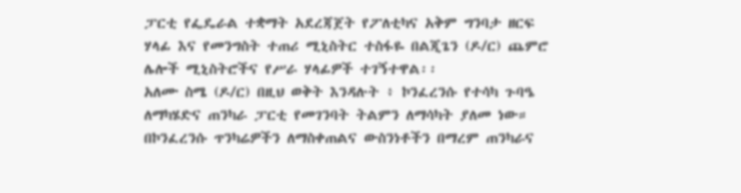ፓርቲ የፌዴራል ተቋማት አደረጃጀት የፖለቲካና አቅም ግንባታ ዘርፍ ሃላፊ እና የመንግስት ተጠሪ ሚኒስትር ተስፋዬ በልጂጌን (ዶ/ር) ጨምሮ ሌሎች ሚኒስትሮችና የሥራ ሃላፊዎች ተገኝተዋል፡፡
አለሙ ስሜ (ዶ/ር) በዚህ ወቅት እንዳሉት ፥ ኮንፈረንሱ የተሳካ ጉባዔ ለማካሄድና ጠንካራ ፓርቲ የመገንባት ትልምን ለማሳካት ያለመ ነው።
በኮንፈረንሱ ጥንካሬዎችን ለማስቀጠልና ውስንነቶችን በማረም ጠንካራና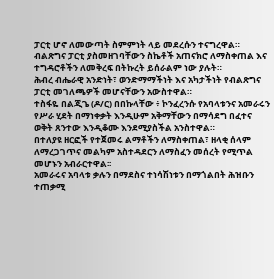ፓርቲ ሆኖ ለመውጣት ስምምነት ላይ መደረሱን ተናግረዋል።
ብልጽግና ፓርቲ ያስመዘገባቸውን ስኬቶች አጠናክሮ ለማስቀጠል እና ተግዳሮቶችን ለመቅረፍ በትኩረት ይሰራልም ነው ያሉት።
ሕብረ ብሔራዊ አንድነት፣ ወንድማማችነት እና አካታችነት የብልጽግና ፓርቲ መገለጫዎች መሆናቸውን አውስተዋል።
ተስፋዬ በልጂጌ (ዶ/ር) በበኩላቸው ፥ ኮንፈረንሱ የአባላቱንና አመራሩን የሥራ ሂደት በማነቀቃት እንዲሁም አቅማቸውን በማሳደግ በፈተና ወቅት ጸንተው እንዲቆሙ እንደሚያስችል አንስተዋል።
በተለያዩ ዘርፎች የተጀመሩ ልማቶችን ለማስቀጠል፣ ዘላቂ ሰላም ለማረጋገጥና መልካም አስተዳደርን ለማስፈን መሰረት የሚጥል መሆኑን አብራርተዋል፡፡
አመራሩና አባላቱ ቃሉን በማደስና ተነሳሽነቱን በማጎልበት ሕዝቡን ተጠቃሚ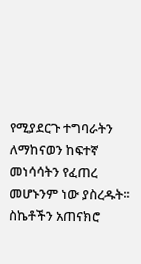የሚያደርጉ ተግባራትን ለማከናወን ከፍተኛ መነሳሳትን የፈጠረ መሆኑንም ነው ያስረዱት፡፡
ስኬቶችን አጠናክሮ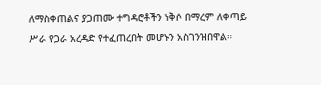ለማስቀጠልና ያጋጠሙ ተግዳሮቶችን ነቅሶ በማረም ለቀጣይ ሥራ የጋራ አረዳድ የተፈጠረበት መሆኑን አስገንዝበዋል።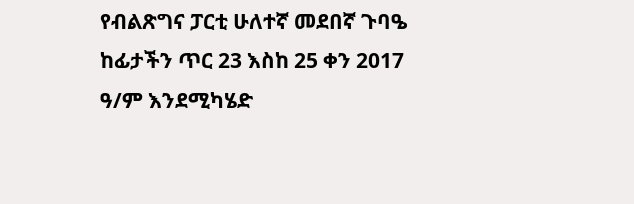የብልጽግና ፓርቲ ሁለተኛ መደበኛ ጉባዔ ከፊታችን ጥር 23 እስከ 25 ቀን 2017 ዓ/ም እንደሚካሄድ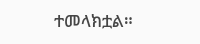ተመላክቷል።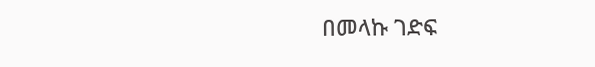በመላኩ ገድፍ